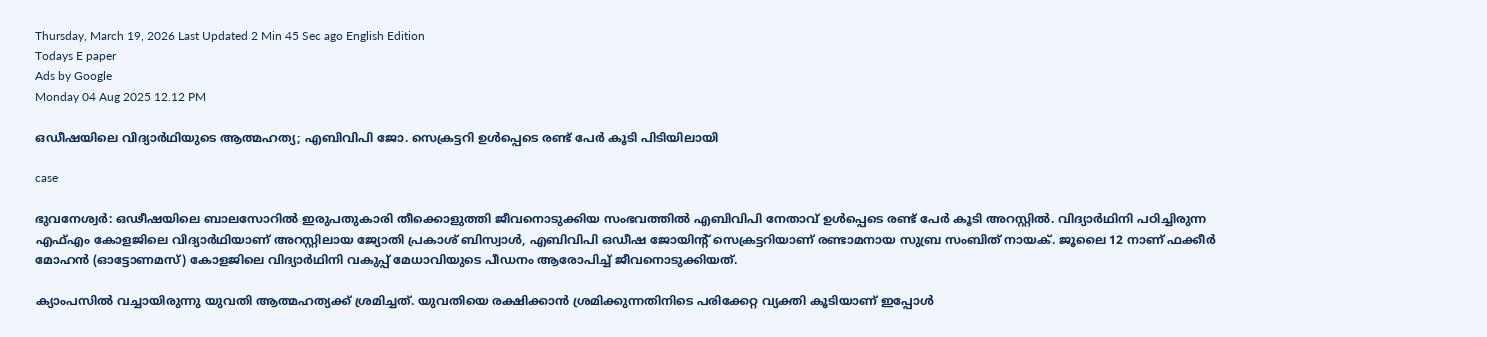Thursday, March 19, 2026 Last Updated 2 Min 45 Sec ago English Edition
Todays E paper
Ads by Google
Monday 04 Aug 2025 12.12 PM

ഒഡീഷയിലെ വിദ്യാര്‍ഥിയുടെ ആത്മഹത്യ; എബിവിപി ജോ. സെക്രട്ടറി ഉള്‍പ്പെടെ രണ്ട് പേര്‍ കൂടി പിടിയിലായി

case

ഭുവനേശ്വര്‍: ഒഢീഷയിലെ ബാലസോറില്‍ ഇരുപതുകാരി തീക്കൊളുത്തി ജീവനൊടുക്കിയ സംഭവത്തില്‍ എബിവിപി നേതാവ് ഉള്‍പ്പെടെ രണ്ട് പേര്‍ കൂടി അറസ്റ്റില്‍. വിദ്യാര്‍ഥിനി പഠിച്ചിരുന്ന എഫ്എം കോളജിലെ വിദ്യാര്‍ഥിയാണ് അറസ്റ്റിലായ ജ്യോതി പ്രകാശ് ബിസ്വാള്‍, എബിവിപി ഒഡീഷ ജോയിന്റ് സെക്രട്ടറിയാണ് രണ്ടാമനായ സുബ്ര സംബിത് നായക്. ജൂലൈ 12 നാണ് ഫക്കീര്‍ മോഹന്‍ (ഓട്ടോണമസ്) കോളജിലെ വിദ്യാര്‍ഥിനി വകുപ്പ് മേധാവിയുടെ പീഡനം ആരോപിച്ച് ജീവനൊടുക്കിയത്.

ക്യാംപസില്‍ വച്ചായിരുന്നു യുവതി ആത്മഹത്യക്ക് ശ്രമിച്ചത്. യുവതിയെ രക്ഷിക്കാന്‍ ശ്രമിക്കുന്നതിനിടെ പരിക്കേറ്റ വ്യക്തി കൂടിയാണ് ഇപ്പോള്‍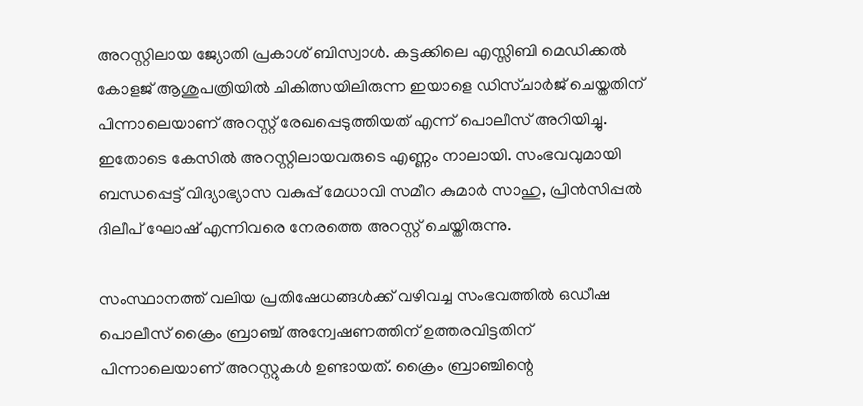അറസ്റ്റിലായ ജ്യോതി പ്രകാശ് ബിസ്വാള്‍. കട്ടക്കിലെ എസ്സിബി മെഡിക്കല്‍ കോളജ് ആശുപത്രിയില്‍ ചികിത്സയിലിരുന്ന ഇയാളെ ഡിസ്ചാര്‍ജ് ചെയ്തതിന് പിന്നാലെയാണ് അറസ്റ്റ് രേഖപ്പെടുത്തിയത് എന്ന് പൊലീസ് അറിയിച്ചു. ഇതോടെ കേസില്‍ അറസ്റ്റിലായവരുടെ എണ്ണം നാലായി. സംഭവവുമായി ബന്ധപ്പെട്ട് വിദ്യാഭ്യാസ വകുപ്പ് മേധാവി സമീറ കുമാര്‍ സാഹു, പ്രിന്‍സിപ്പല്‍ ദിലീപ് ഘോഷ് എന്നിവരെ നേരത്തെ അറസ്റ്റ് ചെയ്തിരുന്നു.

സംസ്ഥാനത്ത് വലിയ പ്രതിഷേധങ്ങള്‍ക്ക് വഴിവച്ച സംഭവത്തില്‍ ഒഡീഷ പൊലീസ് ക്രൈം ബ്രാഞ്ച് അന്വേഷണത്തിന് ഉത്തരവിട്ടതിന് പിന്നാലെയാണ് അറസ്റ്റുകള്‍ ഉണ്ടായത്. ക്രൈം ബ്രാഞ്ചിന്റെ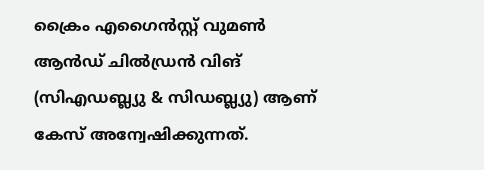ക്രൈം എഗൈന്‍സ്റ്റ് വുമണ്‍ ആന്‍ഡ് ചില്‍ഡ്രന്‍ വിങ് (സിഎഡബ്ല്യു & സിഡബ്ല്യു) ആണ് കേസ് അന്വേഷിക്കുന്നത്.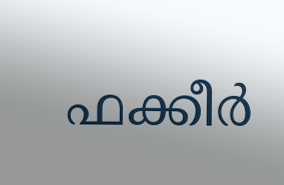ഫക്കീര്‍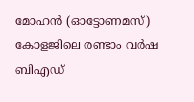മോഹന്‍ (ഓട്ടോണമസ്) കോളജിലെ രണ്ടാം വര്‍ഷ ബിഎഡ്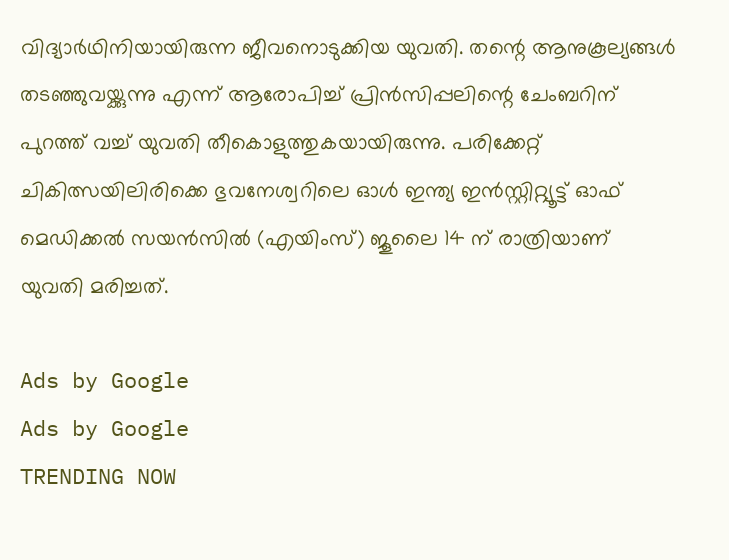വിദ്യാര്‍ഥിനിയായിരുന്ന ജീവനൊടുക്കിയ യുവതി. തന്റെ ആനുകൂല്യങ്ങള്‍ തടഞ്ഞുവയ്ക്കുന്നു എന്ന് ആരോപിച്ച് പ്രിന്‍സിപ്പലിന്റെ ചേംബറിന് പുറത്ത് വച്ച് യുവതി തീകൊളുത്തുകയായിരുന്നു. പരിക്കേറ്റ് ചികിത്സയിലിരിക്കെ ഭുവനേശ്വറിലെ ഓള്‍ ഇന്ത്യ ഇന്‍സ്റ്റിറ്റ്യൂട്ട് ഓഫ് മെഡിക്കല്‍ സയന്‍സില്‍ (എയിംസ്) ജൂലൈ 14 ന് രാത്രിയാണ് യുവതി മരിച്ചത്.

Ads by Google
Ads by Google
TRENDING NOW